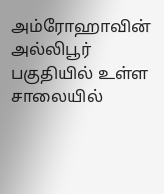அம்ரோஹாவின் அல்லிபூர் பகுதியில் உள்ள சாலையில்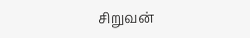சிறுவன்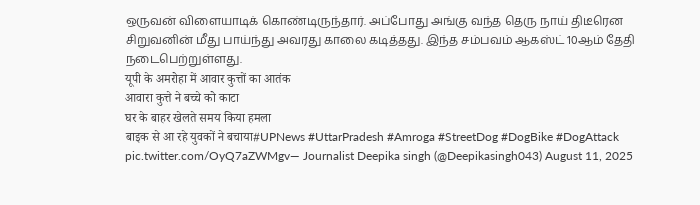ஒருவன் விளையாடிக் கொண்டிருந்தார். அப்போது அங்கு வந்த தெரு நாய் திடீரென சிறுவனின் மீது பாய்ந்து அவரது காலை கடித்தது. இந்த சம்பவம் ஆகஸ்ட் 10ஆம் தேதி நடைபெற்றுள்ளது.
यूपी के अमरोहा में आवार कुत्तों का आतंक
आवारा कुत्ते ने बच्चे को काटा
घर के बाहर खेलते समय किया हमला
बाइक से आ रहे युवकों ने बचाया#UPNews #UttarPradesh #Amroga #StreetDog #DogBike #DogAttack pic.twitter.com/OyQ7aZWMgv— Journalist Deepika singh (@Deepikasingh043) August 11, 2025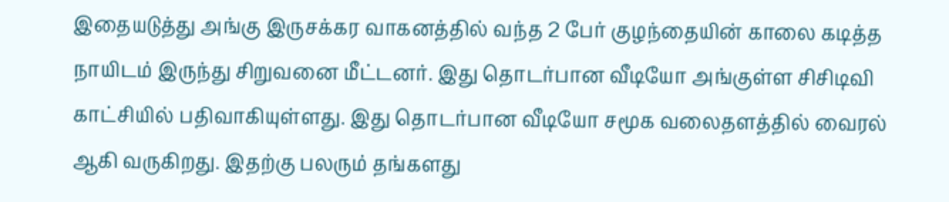இதையடுத்து அங்கு இருசக்கர வாகனத்தில் வந்த 2 பேர் குழந்தையின் காலை கடித்த நாயிடம் இருந்து சிறுவனை மீட்டனர். இது தொடர்பான வீடியோ அங்குள்ள சிசிடிவி காட்சியில் பதிவாகியுள்ளது. இது தொடர்பான வீடியோ சமூக வலைதளத்தில் வைரல் ஆகி வருகிறது. இதற்கு பலரும் தங்களது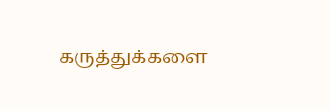கருத்துக்களை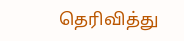தெரிவித்து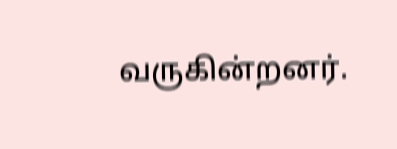வருகின்றனர்.